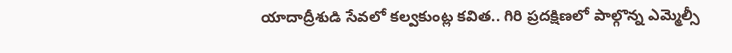యాదాద్రీశుడి సేవలో కల్వకుంట్ల కవిత.. గిరి ప్రదక్షిణలో పాల్గొన్న ఎమ్మెల్సీ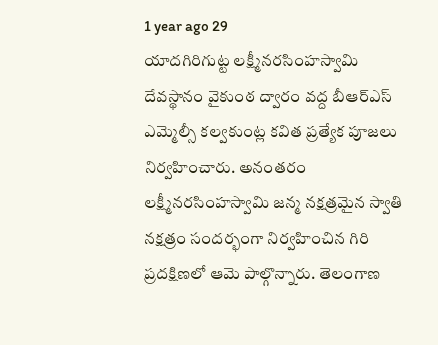1 year ago 29
యాదగిరిగుట్ట లక్ష్మీనరసింహస్వామి దేవస్థానం వైకుంఠ ద్వారం వద్ద బీఆర్ఎస్ ఎమ్మెల్సీ కల్వకుంట్ల కవిత ప్రత్యేక పూజలు నిర్వహించారు. అనంతరం లక్ష్మీనరసింహస్వామి జన్మ నక్షత్రమైన స్వాతి నక్షత్రం సందర్భంగా నిర్వహించిన గిరి ప్రదక్షిణలో ఆమె పాల్గొన్నారు. తెలంగాణ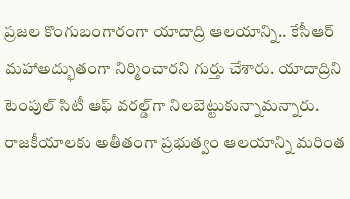ప్రజల కొంగుబంగారంగా యాదాద్రి ఆలయాన్ని.. కేసీఆర్‌ మహాఅద్భుతంగా నిర్మించారని గుర్తు చేశారు. యాదాద్రిని టెంపుల్‌ సిటీ ఆఫ్‌ వరల్డ్‌గా నిలబెట్టుకున్నామన్నారు. రాజకీయాలకు అతీతంగా ప్రభుత్వం ఆలయాన్ని మరింత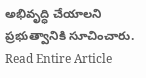అభివృద్ధి చేయాలని ప్రభుత్వానికి సూచించారు.
Read Entire Article